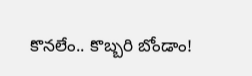కొనలేం.. కొబ్బరి బోండాం!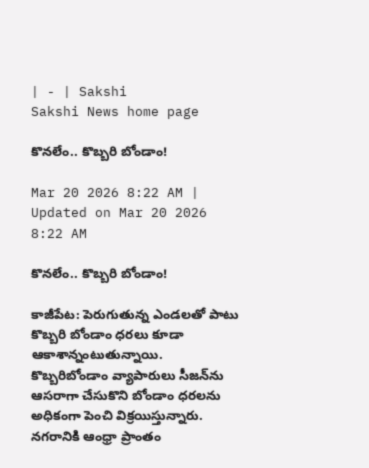| - | Sakshi
Sakshi News home page

కొనలేం.. కొబ్బరి బోండాం!

Mar 20 2026 8:22 AM | Updated on Mar 20 2026 8:22 AM

కొనలేం.. కొబ్బరి బోండాం!

కాజీపేట: పెరుగుతున్న ఎండలతో పాటు కొబ్బరి బోండాం ధరలు కూడా ఆకాశాన్నంటుతున్నాయి. కొబ్బరిబోండాం వ్యాపారులు సీజన్‌ను ఆసరాగా చేసుకొని బోండాం ధరలను అధికంగా పెంచి విక్రయిస్తున్నారు. నగరానికి ఆంధ్రా ప్రాంతం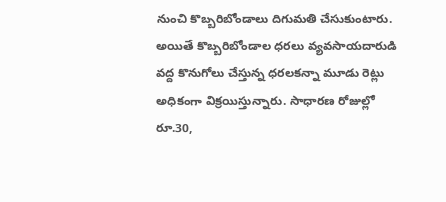నుంచి కొబ్బరిబోండాలు దిగుమతి చేసుకుంటారు. అయితే కొబ్బరిబోండాల ధరలు వ్యవసాయదారుడి వద్ద కొనుగోలు చేస్తున్న ధరలకన్నా మూడు రెట్లు అధికంగా విక్రయిస్తున్నారు. సాధారణ రోజుల్లో రూ.30,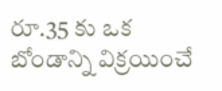రూ.35 కు ఒక బోండాన్ని విక్రయించే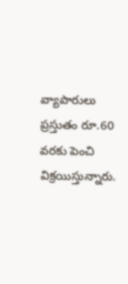వ్యాపారులు ప్రస్తుతం రూ.60 వరకు పెంచి విక్రయిస్తున్నారు.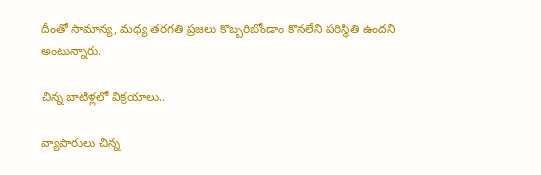దీంతో సామాన్య, మధ్య తరగతి ప్రజలు కొబ్బరిబోండాం కొనలేని పరిస్థితి ఉందని అంటున్నారు.

చిన్న బాటిళ్లలో విక్రయాలు..

వ్యాపారులు చిన్న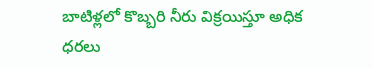బాటిళ్లలో కొబ్బరి నీరు విక్రయిస్తూ అధిక ధరలు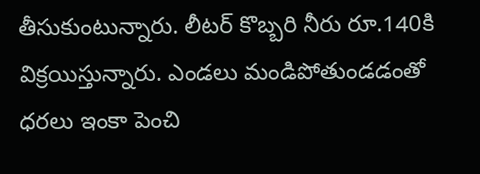తీసుకుంటున్నారు. లీటర్‌ కొబ్బరి నీరు రూ.140కి విక్రయిస్తున్నారు. ఎండలు మండిపోతుండడంతో ధరలు ఇంకా పెంచి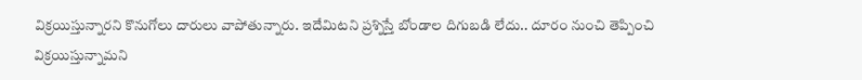విక్రయిస్తున్నారని కొనుగోలు దారులు వాపోతున్నారు. ఇదేమిటని ప్రశ్నిస్తే బోండాల దిగుబడి లేదు.. దూరం నుంచి తెప్పించి విక్రయిస్తున్నామని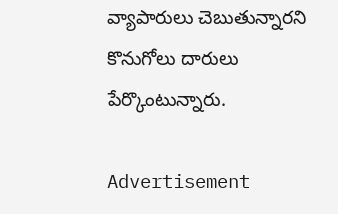వ్యాపారులు చెబుతున్నారని కొనుగోలు దారులు పేర్కొంటున్నారు.

Advertisement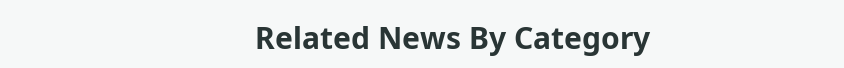Related News By Category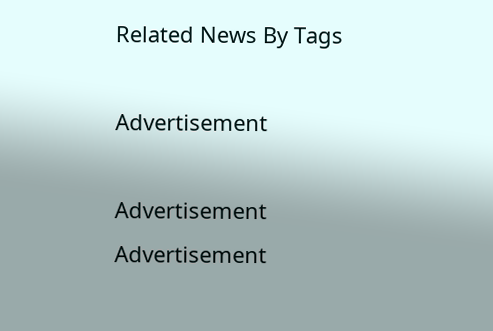Related News By Tags

Advertisement

Advertisement
Advertisement